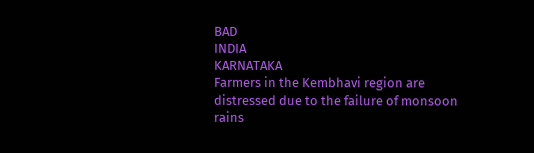BAD
INDIA
KARNATAKA
Farmers in the Kembhavi region are distressed due to the failure of monsoon rains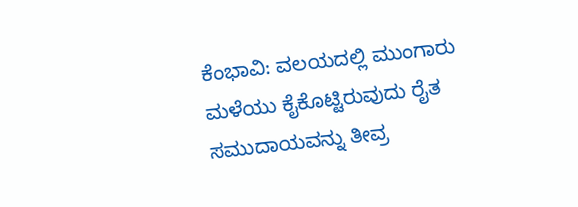ಕೆಂಭಾವಿ: ವಲಯದಲ್ಲಿ ಮುಂಗಾರು ಮಳೆಯು ಕೈಕೊಟ್ಟಿರುವುದು ರೈತ ಸಮುದಾಯವನ್ನು ತೀವ್ರ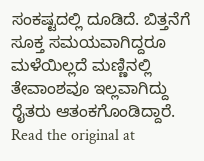ಸಂಕಷ್ಟದಲ್ಲಿ ದೂಡಿದೆ. ಬಿತ್ತನೆಗೆ ಸೂಕ್ತ ಸಮಯವಾಗಿದ್ದರೂ ಮಳೆಯಿಲ್ಲದೆ ಮಣ್ಣಿನಲ್ಲಿ ತೇವಾಂಶವೂ ಇಲ್ಲವಾಗಿದ್ದು ರೈತರು ಆತಂಕಗೊಂಡಿದ್ದಾರೆ.
Read the original at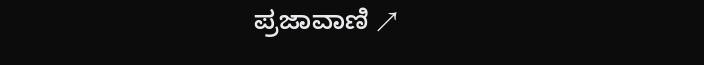ಪ್ರಜಾವಾಣಿ ↗